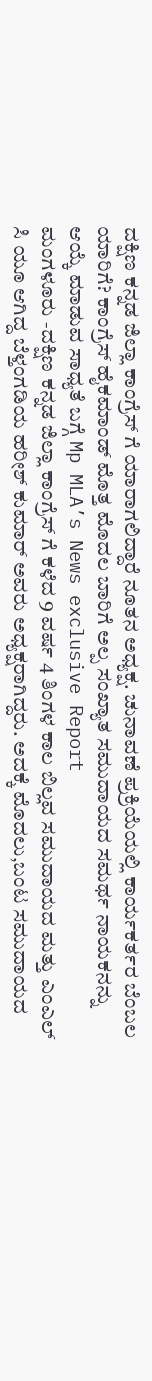ದಕ್ಷಿಣ ಕನ್ನಡ ಜಿಲ್ಲಾ ಕಾಂಗ್ರೆಸ್ ಗೆ ಯಾರಾಗಲಿದ್ದಾರೆ ನೂತನ ಅಧ್ಯಕ್ಷ. ಚುನಾವಣೆ ಪ್ರಕ್ರಿಯೆಯಲ್ಲಿ ಕಾರ್ಯಕರ್ತರ ಬೆಂಬಲ ಯಾರಿಗೆ? ಕಾಂಗ್ರೆಸ್ ಹೈಕಮಾಂಡ್ ಮೊತ್ತ ಮೊದಲ ಬಾರಿಗೆ ಅಲ್ಪ ಸಂಖ್ಯಾತ ಸಮುದಾಯದ ಸಮರ್ಥ ನಾಯಕನನ್ನು ಆಯ್ಕೆ ಮಾಡುವ ಸಾಧ್ಯತೆ ಬಗ್ಗೆ Mp MLA’s News exclusive Report
ಮಂಗಳೂರು -ದಕ್ಷಿಣ ಕನ್ನಡ ಜಿಲ್ಲಾ ಕಾಂಗ್ರೆಸ್ ಗೆ ಕಳೆದ 9 ವರ್ಷ 4 ತಿಂಗಳ ಕಾಲ ಬಿಲ್ಲವ ಸಮುದಾಯದ ಮತ್ತು ಎಂಎಲ್ ಸಿ ಯೂ ಆಗಿದ್ದ ಬೆಳ್ತಂಗಡಿಯ ಹರೀಶ್ ಕುಮಾರ್ ಅವರು ಅಧ್ಯಕ್ಷರಾಗಿದ್ದರು. ಅದಕ್ಕೆ ಮೊದಲು,ಬಂಟ ಸಮುದಾಯದ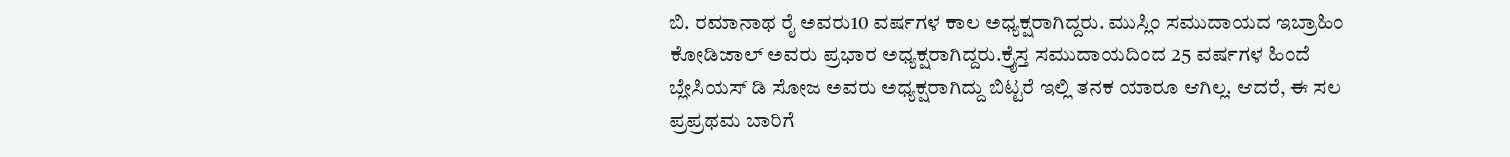ಬಿ. ರಮಾನಾಥ ರೈ ಅವರು10 ವರ್ಷಗಳ ಕಾಲ ಅಧ್ಯಕ್ಷರಾಗಿದ್ದರು. ಮುಸ್ಲಿಂ ಸಮುದಾಯದ ಇಬ್ರಾಹಿಂ ಕೋಡಿಜಾಲ್ ಅವರು ಪ್ರಭಾರ ಅಧ್ಯಕ್ಷರಾಗಿದ್ದರು.ಕ್ರೈಸ್ತ ಸಮುದಾಯದಿಂದ 25 ವರ್ಷಗಳ ಹಿಂದೆ ಬ್ಲೇಸಿಯಸ್ ಡಿ ಸೋಜ ಅವರು ಅಧ್ಯಕ್ಷರಾಗಿದ್ದು ಬಿಟ್ಟರೆ ಇಲ್ಲಿ ತನಕ ಯಾರೂ ಆಗಿಲ್ಲ. ಆದರೆ, ಈ ಸಲ ಪ್ರಪ್ರಥಮ ಬಾರಿಗೆ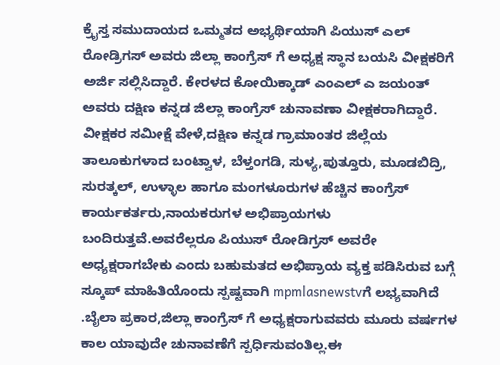ಕ್ರೈಸ್ತ ಸಮುದಾಯದ ಒಮ್ಮತದ ಅಭ್ಯರ್ಥಿಯಾಗಿ ಪಿಯುಸ್ ಎಲ್ ರೋಡ್ರಿಗಸ್ ಅವರು ಜಿಲ್ಲಾ ಕಾಂಗ್ರೆಸ್ ಗೆ ಅಧ್ಯಕ್ಷ ಸ್ಥಾನ ಬಯಸಿ ವೀಕ್ಷಕರಿಗೆ ಅರ್ಜಿ ಸಲ್ಲಿಸಿದ್ದಾರೆ. ಕೇರಳದ ಕೋಯಿಕ್ಕಾಡ್ ಎಂಎಲ್ ಎ ಜಯಂತ್ ಅವರು ದಕ್ಷಿಣ ಕನ್ನಡ ಜಿಲ್ಲಾ ಕಾಂಗ್ರೆಸ್ ಚುನಾವಣಾ ವೀಕ್ಷಕರಾಗಿದ್ದಾರೆ. ವೀಕ್ಷಕರ ಸಮೀಕ್ಷೆ ವೇಳೆ,ದಕ್ಷಿಣ ಕನ್ನಡ ಗ್ರಾಮಾಂತರ ಜಿಲ್ಲೆಯ ತಾಲೂಕುಗಳಾದ ಬಂಟ್ವಾಳ, ಬೆಳ್ತಂಗಡಿ, ಸುಳ್ಯ,ಪುತ್ತೂರು, ಮೂಡಬಿದ್ರಿ, ಸುರತ್ಕಲ್, ಉಳ್ಳಾಲ ಹಾಗೂ ಮಂಗಳೂರುಗಳ ಹೆಚ್ಚಿನ ಕಾಂಗ್ರೆಸ್ ಕಾರ್ಯಕರ್ತರು,ನಾಯಕರುಗಳ ಅಭಿಪ್ರಾಯಗಳು ಬಂದಿರುತ್ತವೆ.ಅವರೆಲ್ಲರೂ ಪಿಯುಸ್ ರೋಡಿಗ್ರಸ್ ಅವರೇ ಅಧ್ಯಕ್ಷರಾಗಬೇಕು ಎಂದು ಬಹುಮತದ ಅಭಿಪ್ರಾಯ ವ್ಯಕ್ತ ಪಡಿಸಿರುವ ಬಗ್ಗೆ ಸ್ಕೂಪ್ ಮಾಹಿತಿಯೊಂದು ಸ್ಪಷ್ಟವಾಗಿ mpmlasnewstvಗೆ ಲಭ್ಯವಾಗಿದೆ .ಬೈಲಾ ಪ್ರಕಾರ,ಜಿಲ್ಲಾ ಕಾಂಗ್ರೆಸ್ ಗೆ ಅಧ್ಯಕ್ಷರಾಗುವವರು ಮೂರು ವರ್ಷಗಳ ಕಾಲ ಯಾವುದೇ ಚುನಾವಣೆಗೆ ಸ್ಪರ್ಧಿಸುವಂತಿಲ್ಲ.ಈ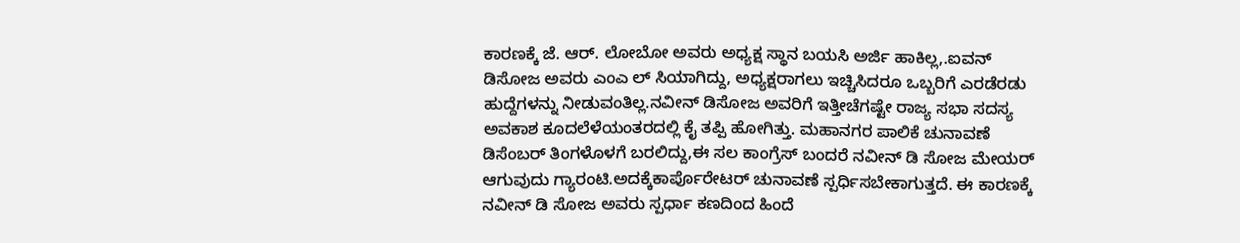ಕಾರಣಕ್ಕೆ ಜೆ. ಆರ್. ಲೋಬೋ ಅವರು ಅಧ್ಯಕ್ಷ ಸ್ಥಾನ ಬಯಸಿ ಅರ್ಜಿ ಹಾಕಿಲ್ಲ,.ಐವನ್ ಡಿಸೋಜ ಅವರು ಎಂಎ ಲ್ ಸಿಯಾಗಿದ್ದು, ಅಧ್ಯಕ್ಷರಾಗಲು ಇಚ್ಚಿಸಿದರೂ ಒಬ್ಬರಿಗೆ ಎರಡೆರಡು ಹುದ್ದೆಗಳನ್ನು ನೀಡುವಂತಿಲ್ಲ.ನವೀನ್ ಡಿಸೋಜ ಅವರಿಗೆ ಇತ್ತೀಚೆಗಷ್ಟೇ ರಾಜ್ಯ ಸಭಾ ಸದಸ್ಯ ಅವಕಾಶ ಕೂದಲೆಳೆಯಂತರದಲ್ಲಿ ಕೈ ತಪ್ಪಿ ಹೋಗಿತ್ತು. ಮಹಾನಗರ ಪಾಲಿಕೆ ಚುನಾವಣೆ ಡಿಸೆಂಬರ್ ತಿಂಗಳೊಳಗೆ ಬರಲಿದ್ದು,ಈ ಸಲ ಕಾಂಗ್ರೆಸ್ ಬಂದರೆ ನವೀನ್ ಡಿ ಸೋಜ ಮೇಯರ್ ಆಗುವುದು ಗ್ಯಾರಂಟಿ.ಅದಕ್ಕೆಕಾರ್ಪೊರೇಟರ್ ಚುನಾವಣೆ ಸ್ಪರ್ಧಿಸಬೇಕಾಗುತ್ತದೆ. ಈ ಕಾರಣಕ್ಕೆ ನವೀನ್ ಡಿ ಸೋಜ ಅವರು ಸ್ಪರ್ಧಾ ಕಣದಿಂದ ಹಿಂದೆ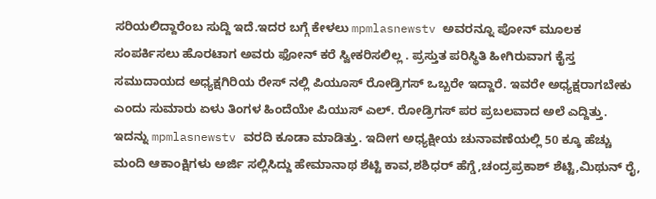ಸರಿಯಲಿದ್ದಾರೆಂಬ ಸುದ್ದಿ ಇದೆ.ಇದರ ಬಗ್ಗೆ ಕೇಳಲು mpmlasnewstv ಅವರನ್ನೂ ಪೋನ್ ಮೂಲಕ ಸಂಪರ್ಕಿಸಲು ಹೊರಟಾಗ ಅವರು ಫೋನ್ ಕರೆ ಸ್ವೀಕರಿಸಲಿಲ್ಲ . ಪ್ರಸ್ತುತ ಪರಿಸ್ಥಿತಿ ಹೀಗಿರುವಾಗ ಕೈಸ್ತ ಸಮುದಾಯದ ಅಧ್ಯಕ್ಷಗಿರಿಯ ರೇಸ್ ನಲ್ಲಿ ಪಿಯೂಸ್ ರೋಡ್ರಿಗಸ್ ಒಬ್ಬರೇ ಇದ್ದಾರೆ. ಇವರೇ ಅಧ್ಯಕ್ಷರಾಗಬೇಕು ಎಂದು ಸುಮಾರು ಏಳು ತಿಂಗಳ ಹಿಂದೆಯೇ ಪಿಯುಸ್ ಎಲ್. ರೋಡ್ರಿಗಸ್ ಪರ ಪ್ರಬಲವಾದ ಅಲೆ ಎದ್ದಿತ್ತು. ಇದನ್ನು mpmlasnewstv ವರದಿ ಕೂಡಾ ಮಾಡಿತ್ತು. ಇದೀಗ ಅಧ್ಯಕ್ಷೀಯ ಚುನಾವಣೆಯಲ್ಲಿ 50 ಕ್ಕೂ ಹೆಚ್ಚು ಮಂದಿ ಆಕಾಂಕ್ಷಿಗಳು ಅರ್ಜಿ ಸಲ್ಲಿಸಿದ್ದು ಹೇಮಾನಾಥ ಶೆಟ್ಟಿ ಕಾವ,ಶಶಿಧರ್ ಹೆಗ್ಡೆ,ಚಂದ್ರಪ್ರಕಾಶ್ ಶೆಟ್ಟಿ,ಮಿಥುನ್ ರೈ,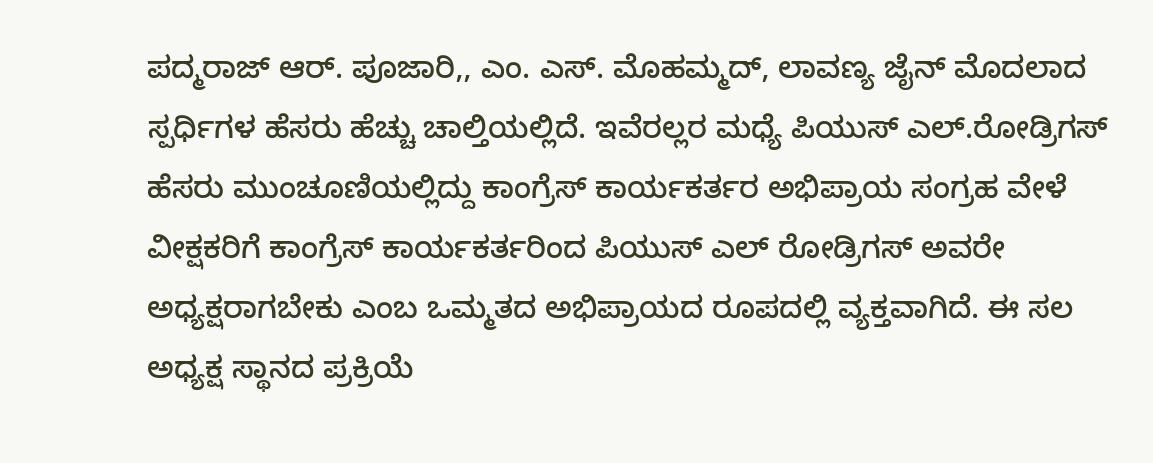ಪದ್ಮರಾಜ್ ಆರ್. ಪೂಜಾರಿ,, ಎಂ. ಎಸ್. ಮೊಹಮ್ಮದ್, ಲಾವಣ್ಯ ಜೈನ್ ಮೊದಲಾದ ಸ್ಪರ್ಧಿಗಳ ಹೆಸರು ಹೆಚ್ಚು ಚಾಲ್ತಿಯಲ್ಲಿದೆ. ಇವೆರಲ್ಲರ ಮಧ್ಯೆ ಪಿಯುಸ್ ಎಲ್.ರೋಡ್ರಿಗಸ್ ಹೆಸರು ಮುಂಚೂಣಿಯಲ್ಲಿದ್ದು ಕಾಂಗ್ರೆಸ್ ಕಾರ್ಯಕರ್ತರ ಅಭಿಪ್ರಾಯ ಸಂಗ್ರಹ ವೇಳೆ ವೀಕ್ಷಕರಿಗೆ ಕಾಂಗ್ರೆಸ್ ಕಾರ್ಯಕರ್ತರಿಂದ ಪಿಯುಸ್ ಎಲ್ ರೋಡ್ರಿಗಸ್ ಅವರೇ ಅಧ್ಯಕ್ಷರಾಗಬೇಕು ಎಂಬ ಒಮ್ಮತದ ಅಭಿಪ್ರಾಯದ ರೂಪದಲ್ಲಿ ವ್ಯಕ್ತವಾಗಿದೆ. ಈ ಸಲ ಅಧ್ಯಕ್ಷ ಸ್ಥಾನದ ಪ್ರಕ್ರಿಯೆ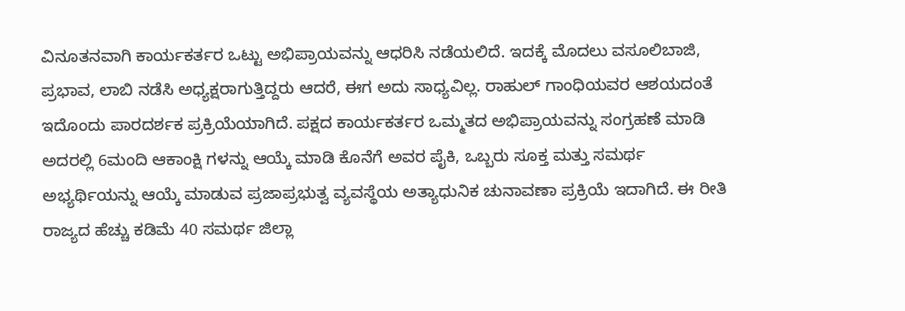ವಿನೂತನವಾಗಿ ಕಾರ್ಯಕರ್ತರ ಒಟ್ಟು ಅಭಿಪ್ರಾಯವನ್ನು ಆಧರಿಸಿ ನಡೆಯಲಿದೆ. ಇದಕ್ಕೆ ಮೊದಲು ವಸೂಲಿಬಾಜಿ, ಪ್ರಭಾವ, ಲಾಬಿ ನಡೆಸಿ ಅಧ್ಯಕ್ಷರಾಗುತ್ತಿದ್ದರು ಆದರೆ, ಈಗ ಅದು ಸಾಧ್ಯವಿಲ್ಲ. ರಾಹುಲ್ ಗಾಂಧಿಯವರ ಆಶಯದಂತೆ ಇದೊಂದು ಪಾರದರ್ಶಕ ಪ್ರಕ್ರಿಯೆಯಾಗಿದೆ. ಪಕ್ಷದ ಕಾರ್ಯಕರ್ತರ ಒಮ್ಮತದ ಅಭಿಪ್ರಾಯವನ್ನು ಸಂಗ್ರಹಣೆ ಮಾಡಿ ಅದರಲ್ಲಿ 6ಮಂದಿ ಆಕಾಂಕ್ಷಿ ಗಳನ್ನು ಆಯ್ಕೆ ಮಾಡಿ ಕೊನೆಗೆ ಅವರ ಪೈಕಿ, ಒಬ್ಬರು ಸೂಕ್ತ ಮತ್ತು ಸಮರ್ಥ ಅಭ್ಯರ್ಥಿಯನ್ನು ಆಯ್ಕೆ ಮಾಡುವ ಪ್ರಜಾಪ್ರಭುತ್ವ ವ್ಯವಸ್ಥೆಯ ಅತ್ಯಾಧುನಿಕ ಚುನಾವಣಾ ಪ್ರಕ್ರಿಯೆ ಇದಾಗಿದೆ. ಈ ರೀತಿ ರಾಜ್ಯದ ಹೆಚ್ಚು ಕಡಿಮೆ 40 ಸಮರ್ಥ ಜಿಲ್ಲಾ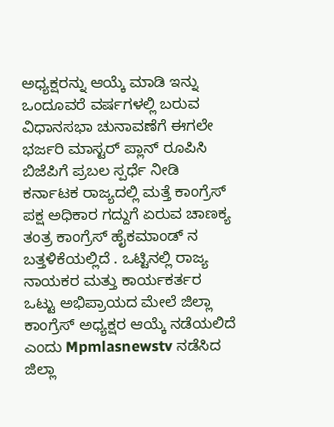ಅಧ್ಯಕ್ಷರನ್ನು ಆಯ್ಕೆ ಮಾಡಿ ಇನ್ನು ಒಂದೂವರೆ ವರ್ಷಗಳಲ್ಲಿ ಬರುವ ವಿಧಾನಸಭಾ ಚುನಾವಣೆಗೆ ಈಗಲೇ ಭರ್ಜರಿ ಮಾಸ್ಟರ್ ಪ್ಲಾನ್ ರೂಪಿಸಿ ಬಿಜೆಪಿಗೆ ಪ್ರಬಲ ಸ್ಪರ್ಧೆ ನೀಡಿ ಕರ್ನಾಟಕ ರಾಜ್ಯದಲ್ಲಿ ಮತ್ತೆ ಕಾಂಗ್ರೆಸ್ ಪಕ್ಷ ಅಧಿಕಾರ ಗದ್ದುಗೆ ಏರುವ ಚಾಣಕ್ಯ ತಂತ್ರ ಕಾಂಗ್ರೆಸ್ ಹೈಕಮಾಂಡ್ ನ ಬತ್ತಳಿಕೆಯಲ್ಲಿದೆ . ಒಟ್ಟಿನಲ್ಲಿ ರಾಜ್ಯ ನಾಯಕರ ಮತ್ತು ಕಾರ್ಯಕರ್ತರ ಒಟ್ಟು ಅಭಿಪ್ರಾಯದ ಮೇಲೆ ಜಿಲ್ಲಾ ಕಾಂಗ್ರೆಸ್ ಅಧ್ಯಕ್ಷರ ಆಯ್ಕೆ ನಡೆಯಲಿದೆ ಎಂದು Mpmlasnewstv ನಡೆಸಿದ ಜಿಲ್ಲಾ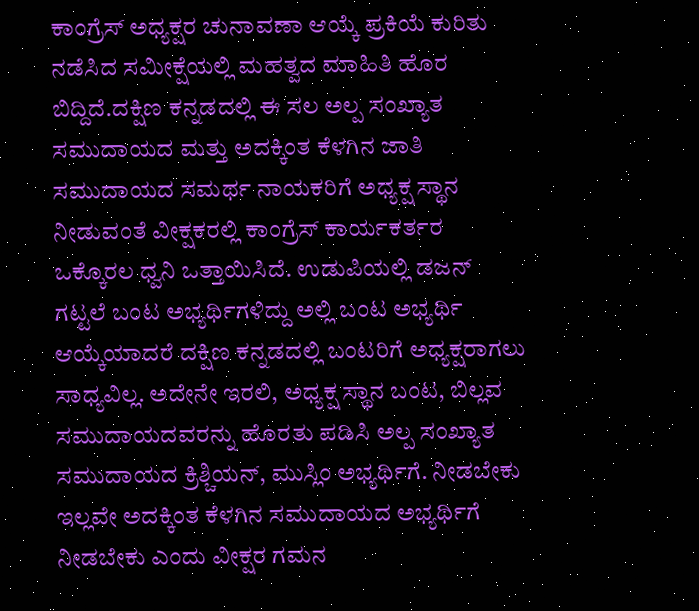ಕಾಂಗ್ರೆಸ್ ಅಧ್ಯಕ್ಷರ ಚುನಾವಣಾ ಆಯ್ಕೆ ಪ್ರಕಿಯೆ ಕುರಿತು ನಡೆಸಿದ ಸಮೀಕ್ಷೆಯಲ್ಲಿ ಮಹತ್ವದ ಮಾಹಿತಿ ಹೊರ ಬಿದ್ದಿದೆ.ದಕ್ಷಿಣ ಕನ್ನಡದಲ್ಲಿ ಈ ಸಲ ಅಲ್ಪ ಸಂಖ್ಯಾತ ಸಮುದಾಯದ ಮತ್ತು ಅದಕ್ಕಿಂತ ಕೆಳಗಿನ ಜಾತಿ ಸಮುದಾಯದ ಸಮರ್ಥ ನಾಯಕರಿಗೆ ಅಧ್ಯಕ್ಷ ಸ್ಥಾನ ನೀಡುವಂತೆ ವೀಕ್ಷಕರಲ್ಲಿ ಕಾಂಗ್ರೆಸ್ ಕಾರ್ಯಕರ್ತರ ಒಕ್ಕೊರಲ ಧ್ವನಿ ಒತ್ತಾಯಿಸಿದೆ. ಉಡುಪಿಯಲ್ಲಿ ಡಜನ್ ಗಟ್ಟಲೆ ಬಂಟ ಅಭ್ಯರ್ಥಿಗಳಿದ್ದು ಅಲ್ಲಿ ಬಂಟ ಅಭ್ಯರ್ಥಿ ಆಯ್ಕೆಯಾದರೆ ದಕ್ಷಿಣ ಕನ್ನಡದಲ್ಲಿ ಬಂಟರಿಗೆ ಅಧ್ಯಕ್ಷರಾಗಲು ಸಾಧ್ಯವಿಲ್ಲ. ಅದೇನೇ ಇರಲಿ, ಅಧ್ಯಕ್ಷ ಸ್ಥಾನ ಬಂಟ, ಬಿಲ್ಲವ ಸಮುದಾಯದವರನ್ನು ಹೊರತು ಪಡಿಸಿ ಅಲ್ಪ ಸಂಖ್ಯಾತ ಸಮುದಾಯದ ಕ್ರಿಶ್ಚಿಯನ್, ಮುಸ್ಲಿಂ ಅಭ್ಯರ್ಥಿಗೆ. ನೀಡಬೇಕು ಇಲ್ಲವೇ ಅದಕ್ಕಿಂತ ಕೆಳಗಿನ ಸಮುದಾಯದ ಅಭ್ಯರ್ಥಿಗೆ ನೀಡಬೇಕು ಎಂದು ವೀಕ್ಷರ ಗಮನ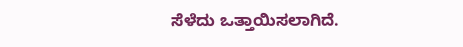ಸೆಳೆದು ಒತ್ತಾಯಿಸಲಾಗಿದೆ.